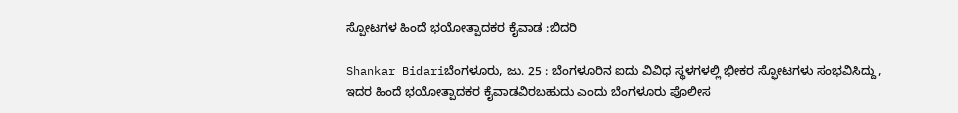ಸ್ಪೋಟಗಳ ಹಿಂದೆ ಭಯೋತ್ಪಾದಕರ ಕೈವಾಡ :ಬಿದರಿ

Shankar Bidariಬೆಂಗಳೂರು, ಜು. 25 : ಬೆಂಗಳೂರಿನ ಐದು ವಿವಿಧ ಸ್ಥಳಗಳಲ್ಲಿ ಭೀಕರ ಸ್ಫೋಟಗಳು ಸಂಭವಿಸಿದ್ದು, ಇದರ ಹಿಂದೆ ಭಯೋತ್ಪಾದಕರ ಕೈವಾಡವಿರಬಹುದು ಎಂದು ಬೆಂಗಳೂರು ಪೊಲೀಸ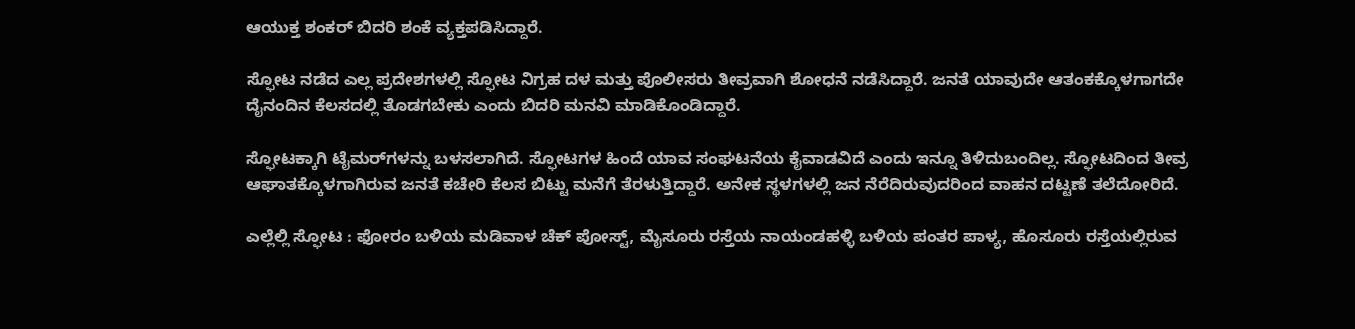ಆಯುಕ್ತ ಶಂಕರ್ ಬಿದರಿ ಶಂಕೆ ವ್ಯಕ್ತಪಡಿಸಿದ್ದಾರೆ.

ಸ್ಫೋಟ ನಡೆದ ಎಲ್ಲ ಪ್ರದೇಶಗಳಲ್ಲಿ ಸ್ಫೋಟ ನಿಗ್ರಹ ದಳ ಮತ್ತು ಪೊಲೀಸರು ತೀವ್ರವಾಗಿ ಶೋಧನೆ ನಡೆಸಿದ್ದಾರೆ. ಜನತೆ ಯಾವುದೇ ಆತಂಕಕ್ಕೊಳಗಾಗದೇ ದೈನಂದಿನ ಕೆಲಸದಲ್ಲಿ ತೊಡಗಬೇಕು ಎಂದು ಬಿದರಿ ಮನವಿ ಮಾಡಿಕೊಂಡಿದ್ದಾರೆ.

ಸ್ಫೋಟಕ್ಕಾಗಿ ಟೈಮರ್‌ಗಳನ್ನು ಬಳಸಲಾಗಿದೆ. ಸ್ಫೋಟಗಳ ಹಿಂದೆ ಯಾವ ಸಂಘಟನೆಯ ಕೈವಾಡವಿದೆ ಎಂದು ಇನ್ನೂ ತಿಳಿದುಬಂದಿಲ್ಲ. ಸ್ಫೋಟದಿಂದ ತೀವ್ರ ಆಘಾತಕ್ಕೊಳಗಾಗಿರುವ ಜನತೆ ಕಚೇರಿ ಕೆಲಸ ಬಿಟ್ಟು ಮನೆಗೆ ತೆರಳುತ್ತಿದ್ದಾರೆ. ಅನೇಕ ಸ್ಥಳಗಳಲ್ಲಿ ಜನ ನೆರೆದಿರುವುದರಿಂದ ವಾಹನ ದಟ್ಟಣೆ ತಲೆದೋರಿದೆ.

ಎಲ್ಲೆಲ್ಲಿ ಸ್ಫೋಟ : ಫೋರಂ ಬಳಿಯ ಮಡಿವಾಳ ಚೆಕ್ ಪೋಸ್ಟ್, ಮೈಸೂರು ರಸ್ತೆಯ ನಾಯಂಡಹಳ್ಳಿ ಬಳಿಯ ಪಂತರ ಪಾಳ್ಯ, ಹೊಸೂರು ರಸ್ತೆಯಲ್ಲಿರುವ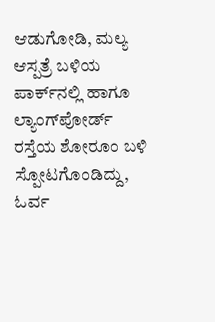ಆಡುಗೋಡಿ, ಮಲ್ಯ ಆಸ್ಪತ್ರೆ ಬಳಿಯ ಪಾರ್ಕ್‌ನಲ್ಲಿ ಹಾಗೂ ಲ್ಯಾಂಗ್‌ಪೋರ್ಡ್ ರಸ್ತೆಯ ಶೋರೂಂ ಬಳಿ ಸ್ಪೋಟಗೊಂಡಿದ್ದು, ಓರ್ವ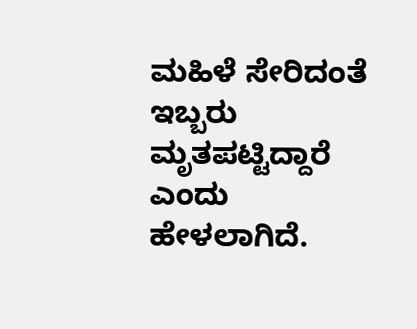ಮಹಿಳೆ ಸೇರಿದಂತೆ ಇಬ್ಬರು ಮೃತಪಟ್ಟಿದ್ದಾರೆ ಎಂದು ಹೇಳಲಾಗಿದೆ.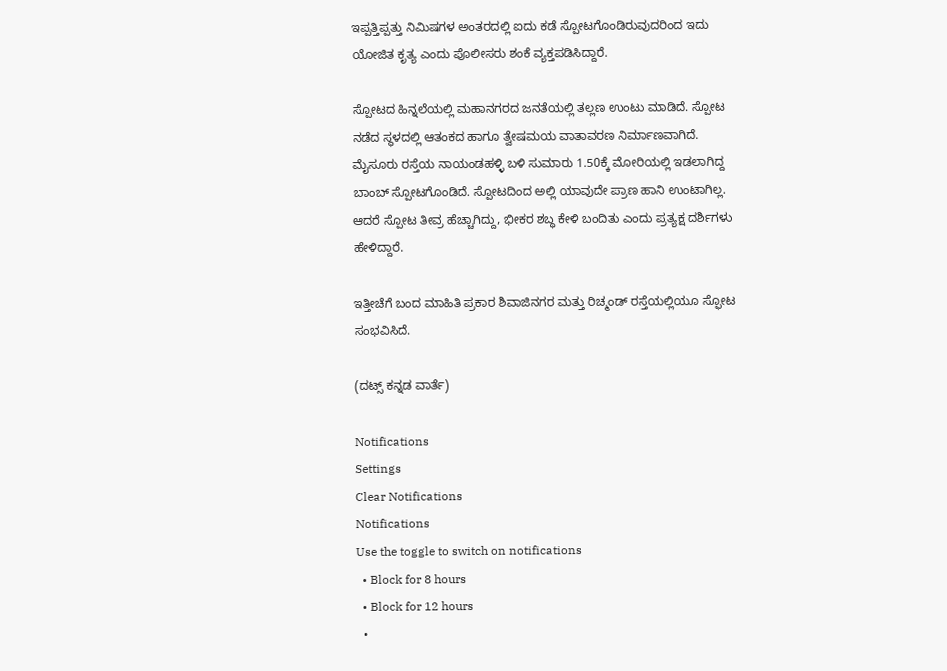ಇಪ್ಪತ್ತಿಪ್ಪತ್ತು ನಿಮಿಷಗಳ ಅಂತರದಲ್ಲಿ ಐದು ಕಡೆ ಸ್ಪೋಟಗೊಂಡಿರುವುದರಿಂದ ಇದು ಯೋಜಿತ ಕೃತ್ಯ ಎಂದು ಪೊಲೀಸರು ಶಂಕೆ ವ್ಯಕ್ತಪಡಿಸಿದ್ದಾರೆ.

ಸ್ಪೋಟದ ಹಿನ್ನಲೆಯಲ್ಲಿ ಮಹಾನಗರದ ಜನತೆಯಲ್ಲಿ ತಲ್ಲಣ ಉಂಟು ಮಾಡಿದೆ. ಸ್ಪೋಟ ನಡೆದ ಸ್ಥಳದಲ್ಲಿ ಆತಂಕದ ಹಾಗೂ ತ್ವೇಷಮಯ ವಾತಾವರಣ ನಿರ್ಮಾಣವಾಗಿದೆ. ಮೈಸೂರು ರಸ್ತೆಯ ನಾಯಂಡಹಳ್ಳಿ ಬಳಿ ಸುಮಾರು 1.50ಕ್ಕೆ ಮೋರಿಯಲ್ಲಿ ಇಡಲಾಗಿದ್ದ ಬಾಂಬ್ ಸ್ಪೋಟಗೊಂಡಿದೆ. ಸ್ಪೋಟದಿಂದ ಅಲ್ಲಿ ಯಾವುದೇ ಪ್ರಾಣ ಹಾನಿ ಉಂಟಾಗಿಲ್ಲ. ಆದರೆ ಸ್ಪೋಟ ತೀವ್ರ ಹೆಚ್ಚಾಗಿದ್ದು, ಭೀಕರ ಶಬ್ಧ ಕೇಳಿ ಬಂದಿತು ಎಂದು ಪ್ರತ್ಯಕ್ಷ ದರ್ಶಿಗಳು ಹೇಳಿದ್ದಾರೆ.

ಇತ್ತೀಚೆಗೆ ಬಂದ ಮಾಹಿತಿ ಪ್ರಕಾರ ಶಿವಾಜಿನಗರ ಮತ್ತು ರಿಚ್ಮಂಡ್ ರಸ್ತೆಯಲ್ಲಿಯೂ ಸ್ಫೋಟ ಸಂಭವಿಸಿದೆ.

(ದಟ್ಸ್ ಕನ್ನಡ ವಾರ್ತೆ)

Notifications
Settings
Clear Notifications
Notifications
Use the toggle to switch on notifications
  • Block for 8 hours
  • Block for 12 hours
  •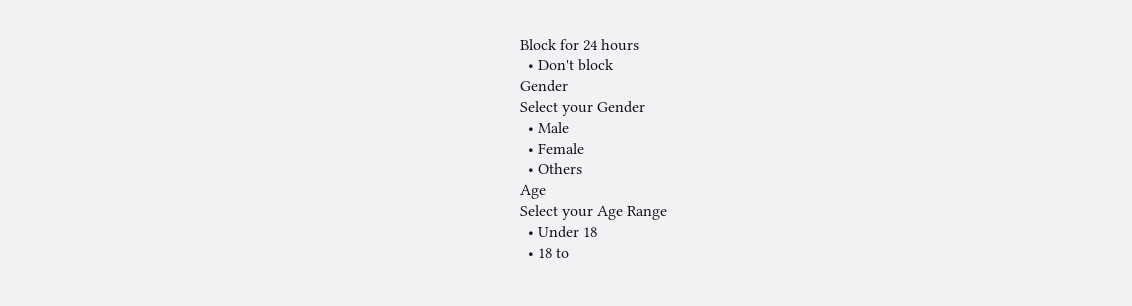Block for 24 hours
  • Don't block
Gender
Select your Gender
  • Male
  • Female
  • Others
Age
Select your Age Range
  • Under 18
  • 18 to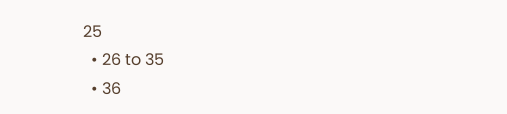25
  • 26 to 35
  • 36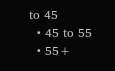to 45
  • 45 to 55
  • 55+